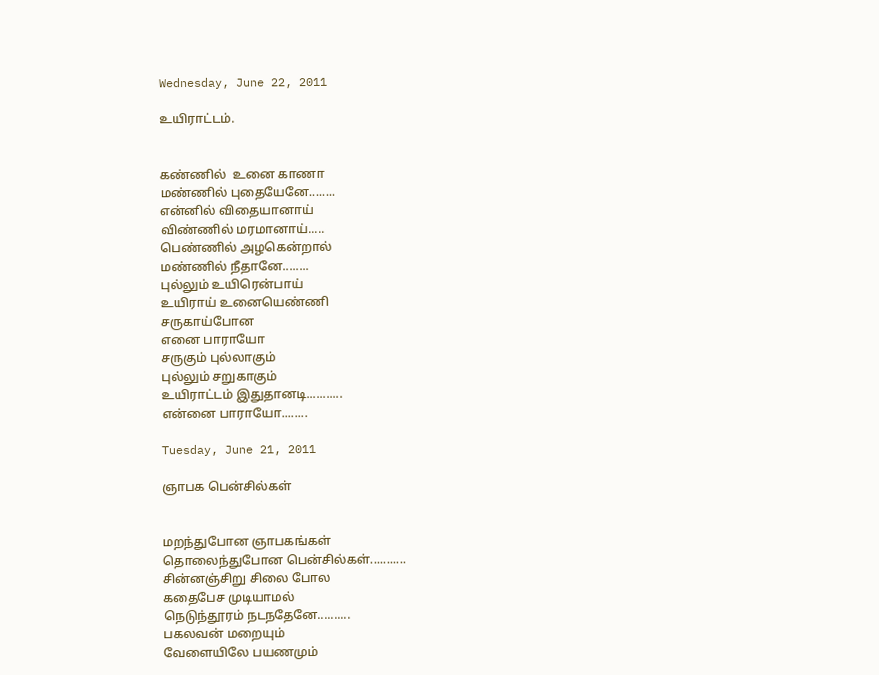Wednesday, June 22, 2011

உயிராட்டம்.


கண்ணில்  உனை காணா
மண்ணில் புதையேனே........
என்னில் விதையானாய்
விண்ணில் மரமானாய்.....
பெண்ணில் அழகென்றால்
மண்ணில் நீதானே........
புல்லும் உயிரென்பாய்
உயிராய் உனையெண்ணி
சருகாய்போன
எனை பாராயோ
சருகும் புல்லாகும்
புல்லும் சறுகாகும்
உயிராட்டம் இதுதானடி...........
என்னை பாராயோ........

Tuesday, June 21, 2011

ஞாபக பென்சில்கள்


மறந்துபோன ஞாபகங்கள்
தொலைந்துபோன பென்சில்கள்...........
சின்னஞ்சிறு சிலை போல
கதைபேச முடியாமல்
நெடுந்தூரம் நடநதேனே..........
பகலவன் மறையும்
வேளையிலே பயணமும்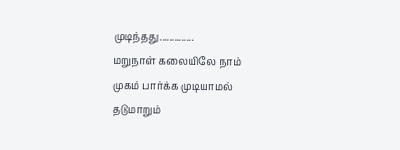முடிந்தது..............
மறுநாள் கலையிலே நாம்
முகம் பார்க்க முடியாமல்
தடுமாறும்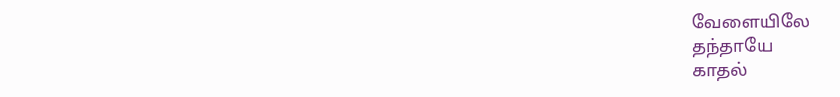வேளையிலே
தந்தாயே
காதல்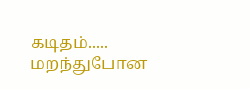கடிதம்.....
மறந்துபோன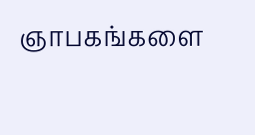ஞாபகங்களை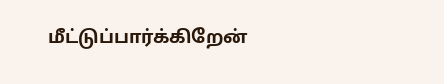மீட்டுப்பார்க்கிறேன்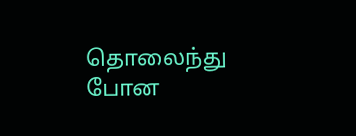தொலைந்து போன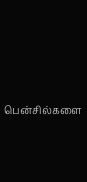பென்சில்களை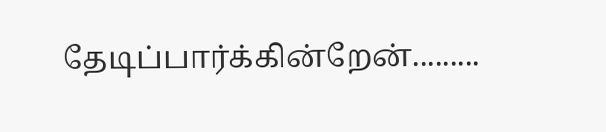தேடிப்பார்க்கின்றேன்.........